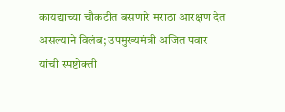कायद्याच्या चौकटीत बसणारे मराठा आरक्षण देत असल्याने विलंब; उपमुख्यमंत्री अजित पवार यांची स्पष्टोक्ती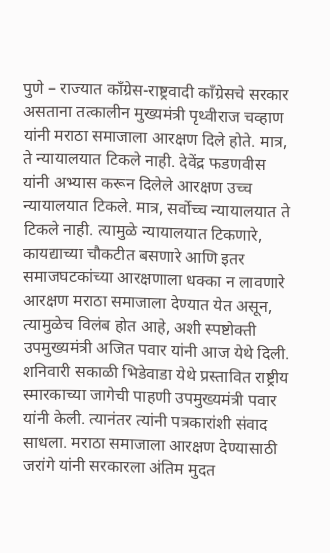पुणे – राज्यात काँग्रेस-राष्ट्रवादी काँग्रेसचे सरकार असताना तत्कालीन मुख्यमंत्री पृथ्वीराज चव्हाण यांनी मराठा समाजाला आरक्षण दिले होते. मात्र, ते न्यायालयात टिकले नाही. देवेंद्र फडणवीस यांनी अभ्यास करून दिलेले आरक्षण उच्च न्यायालयात टिकले. मात्र, सर्वोच्च न्यायालयात ते टिकले नाही. त्यामुळे न्यायालयात टिकणारे, कायद्याच्या चौकटीत बसणारे आणि इतर समाजघटकांच्या आरक्षणाला धक्का न लावणारे आरक्षण मराठा समाजाला देण्यात येत असून, त्यामुळेच विलंब होत आहे, अशी स्पष्टोक्ती उपमुख्यमंत्री अजित पवार यांनी आज येथे दिली.
शनिवारी सकाळी भिडेवाडा येथे प्रस्तावित राष्ट्रीय स्मारकाच्या जागेची पाहणी उपमुख्यमंत्री पवार यांनी केली. त्यानंतर त्यांनी पत्रकारांशी संवाद साधला. मराठा समाजाला आरक्षण देण्यासाठी जरांगे यांनी सरकारला अंतिम मुदत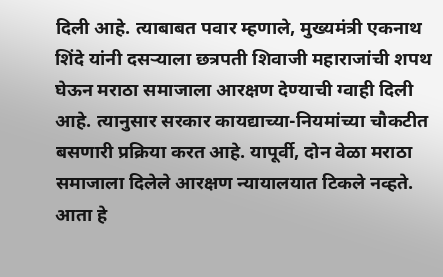दिली आहे. त्याबाबत पवार म्हणाले, मुख्यमंत्री एकनाथ शिंदे यांनी दसऱ्याला छत्रपती शिवाजी महाराजांची शपथ घेऊन मराठा समाजाला आरक्षण देण्याची ग्वाही दिली आहे. त्यानुसार सरकार कायद्याच्या-नियमांच्या चौकटीत बसणारी प्रक्रिया करत आहे. यापूर्वी, दोन वेळा मराठा समाजाला दिलेले आरक्षण न्यायालयात टिकले नव्हते. आता हे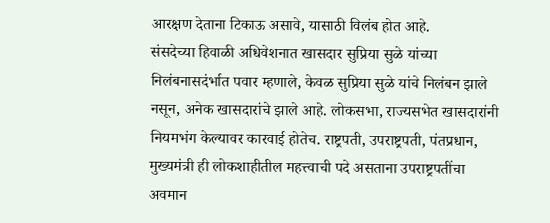आरक्षण देताना टिकाऊ असावे, यासाठी विलंब होत आहे.
संसदेच्या हिवाळी अधिवेशनात खासदार सुप्रिया सुळे यांच्या निलंबनासदंर्भात पवार म्हणाले, केवळ सुप्रिया सुळे यांचे निलंबन झाले नसून, अनेक खासदारांचे झाले आहे. लोकसभा, राज्यसभेत खासदारांनी नियमभंग केल्यावर कारवाई होतेच. राष्ट्रपती, उपराष्ट्रपती, पंतप्रधान, मुख्यमंत्री ही लोकशाहीतील महत्त्वाची पदे असताना उपराष्ट्रपतींचा अवमान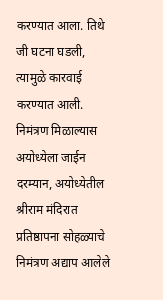करण्यात आला. तिथे जी घटना घडली, त्यामुळे कारवाई करण्यात आली.
निमंत्रण मिळाल्यास अयोध्येला जाईन
दरम्यान, अयोध्येतील श्रीराम मंदिरात प्रतिष्ठापना सोहळ्याचे निमंत्रण अद्याप आलेले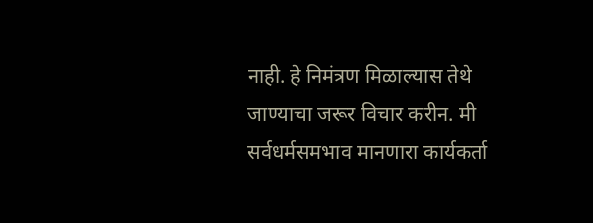नाही. हे निमंत्रण मिळाल्यास तेथे जाण्याचा जरूर विचार करीन. मी सर्वधर्मसमभाव मानणारा कार्यकर्ता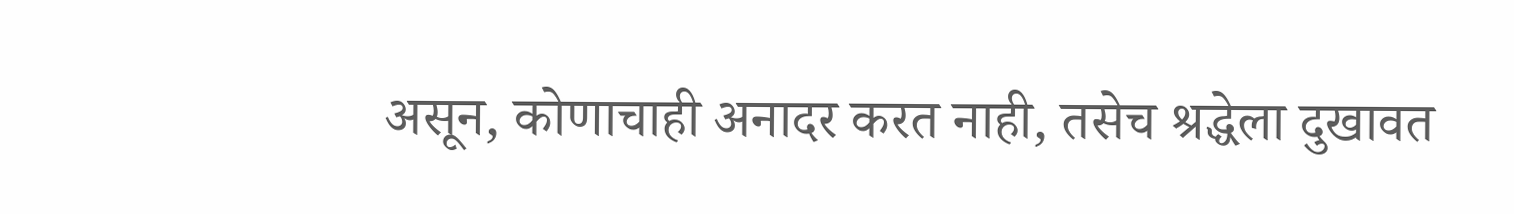असून, कोणाचाही अनादर करत नाही, तसेच श्रद्धेला दुखावत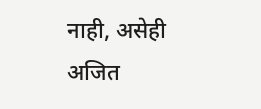नाही, असेही अजित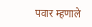पवार म्हणाले